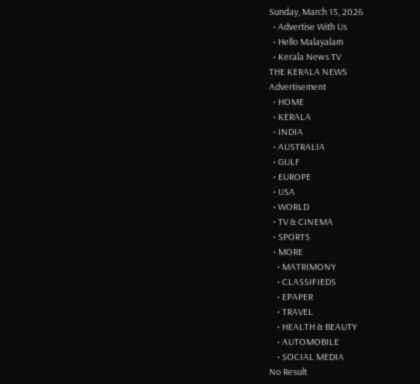Sunday, March 15, 2026
  • Advertise With Us
  • Hello Malayalam
  • Kerala News TV
THE KERALA NEWS
Advertisement
  • HOME
  • KERALA
  • INDIA
  • AUSTRALIA
  • GULF
  • EUROPE
  • USA
  • WORLD
  • TV & CINEMA
  • SPORTS
  • MORE
    • MATRIMONY
    • CLASSIFIEDS
    • EPAPER
    • TRAVEL
    • HEALTH & BEAUTY
    • AUTOMOBILE
    • SOCIAL MEDIA
No Result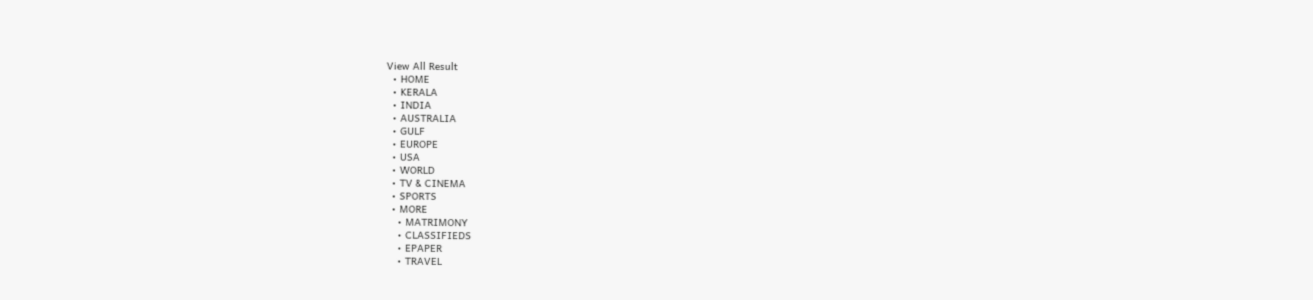View All Result
  • HOME
  • KERALA
  • INDIA
  • AUSTRALIA
  • GULF
  • EUROPE
  • USA
  • WORLD
  • TV & CINEMA
  • SPORTS
  • MORE
    • MATRIMONY
    • CLASSIFIEDS
    • EPAPER
    • TRAVEL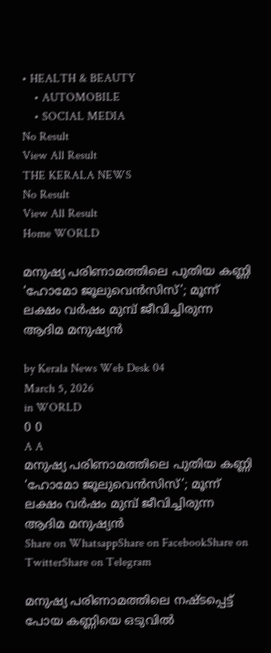• HEALTH & BEAUTY
    • AUTOMOBILE
    • SOCIAL MEDIA
No Result
View All Result
THE KERALA NEWS
No Result
View All Result
Home WORLD

മനുഷ്യ പരിണാമത്തിലെ പുതിയ കണ്ണി ‘ഹോമോ ജൂലുവെൻസിസ്’; മൂന്ന് ലക്ഷം വ‍ർഷം മുമ്പ് ജീവിച്ചിരുന്ന ആദിമ മനുഷ്യൻ

by Kerala News Web Desk 04
March 5, 2026
in WORLD
0 0
A A
മനുഷ്യ പരിണാമത്തിലെ പുതിയ കണ്ണി ‘ഹോമോ ജൂലുവെൻസിസ്’; മൂന്ന് ലക്ഷം വ‍ർഷം മുമ്പ് ജീവിച്ചിരുന്ന ആദിമ മനുഷ്യൻ
Share on WhatsappShare on FacebookShare on TwitterShare on Telegram

മനുഷ്യ പരിണാമത്തിലെ നഷ്ടപ്പെട്ട് പോയ കണ്ണിയെ ഒടുവിൽ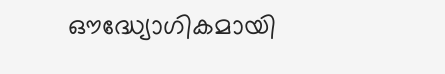ഔദ്ധ്യോഗികമായി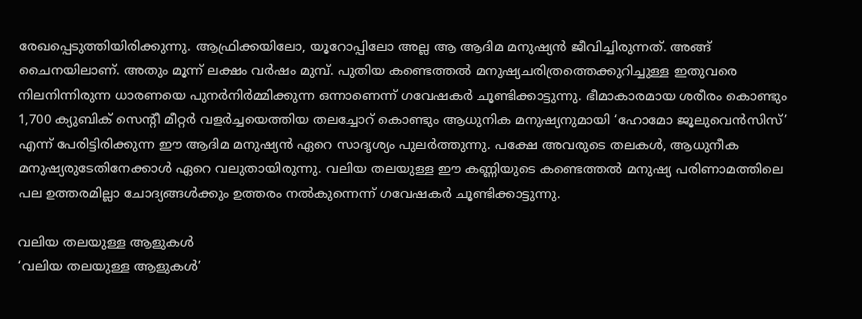രേഖപ്പെടുത്തിയിരിക്കുന്നു. ആഫ്രിക്കയിലോ, യൂറോപ്പിലോ അല്ല ആ ആദിമ മനുഷ്യൻ ജീവിച്ചിരുന്നത്. അങ്ങ് ചൈനയിലാണ്. അതും മൂന്ന് ലക്ഷം വർഷം മുമ്പ്. പുതിയ കണ്ടെത്തൽ മനുഷ്യചരിത്രത്തെക്കുറിച്ചുള്ള ഇതുവരെ നിലനിന്നിരുന്ന ധാരണയെ പുനർനിർമ്മിക്കുന്ന ഒന്നാണെന്ന് ഗവേഷകർ ചൂണ്ടിക്കാട്ടുന്നു. ഭീമാകാരമായ ശരീരം കൊണ്ടും 1,700 ക്യുബിക് സെന്‍റീ മീറ്റർ വളർച്ചയെത്തിയ തലച്ചോറ് കൊണ്ടും ആധുനിക മനുഷ്യനുമായി ‘ഹോമോ ജൂലുവെൻസിസ്’ എന്ന് പേരിട്ടിരിക്കുന്ന ഈ ആദിമ മനുഷ്യൻ ഏറെ സാദൃശ്യം പുലർത്തുന്നു. പക്ഷേ അവരുടെ തലകൾ, ആധുനീക മനുഷ്യരുടേതിനേക്കാൾ ഏറെ വലുതായിരുന്നു. വലിയ തലയുള്ള ഈ കണ്ണിയുടെ കണ്ടെത്തൽ മനുഷ്യ പരിണാമത്തിലെ പല ഉത്തരമില്ലാ ചോദ്യങ്ങൾക്കും ഉത്തരം നൽകുന്നെന്ന് ഗവേഷകർ ചൂണ്ടിക്കാട്ടുന്നു.

വലിയ തലയുള്ള ആളുകൾ
‘വലിയ തലയുള്ള ആളുകൾ’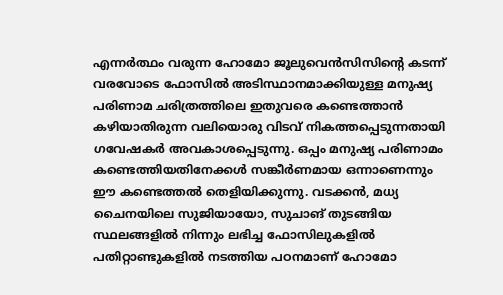എന്നർത്ഥം വരുന്ന ഹോമോ ജൂലുവെൻസിസിന്‍റെ കടന്ന് വരവോടെ ഫോസിൽ അടിസ്ഥാനമാക്കിയുള്ള മനുഷ്യ പരിണാമ ചരിത്രത്തിലെ ഇതുവരെ കണ്ടെത്താൻ കഴിയാതിരുന്ന വലിയൊരു വിടവ് നികത്തപ്പെടുന്നതായി ഗവേഷക‍ർ അവകാശപ്പെടുന്നു. ഒപ്പം മനുഷ്യ പരിണാമം കണ്ടെത്തിയതിനേക്കൾ സങ്കീർണമായ ഒന്നാണെന്നും ഈ കണ്ടെത്തൽ തെളിയിക്കുന്നു. വടക്കൻ, മധ്യ ചൈനയിലെ സുജിയായോ, സുചാങ് തുടങ്ങിയ സ്ഥലങ്ങളിൽ നിന്നും ലഭിച്ച ഫോസിലുകളിൽ പതിറ്റാണ്ടുകളിൽ നടത്തിയ പഠനമാണ് ഹോമോ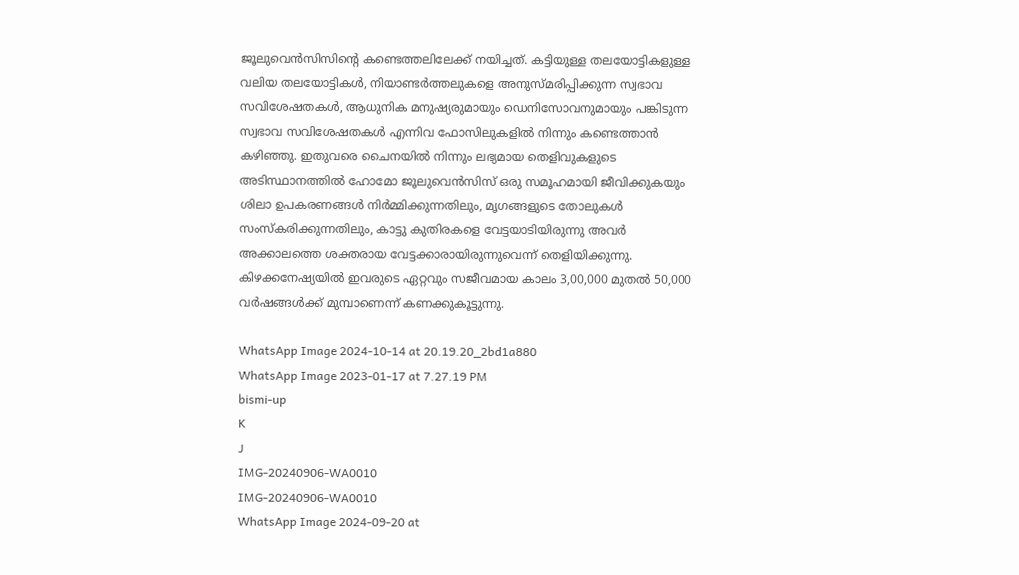ജൂലുവെൻസിസിന്‍റെ കണ്ടെത്തലിലേക്ക് നയിച്ചത്. കട്ടിയുള്ള തലയോട്ടികളുള്ള വലിയ തലയോട്ടികൾ, നിയാണ്ടർത്തലുകളെ അനുസ്മരിപ്പിക്കുന്ന സ്വഭാവ സവിശേഷതകൾ, ആധുനിക മനുഷ്യരുമായും ഡെനിസോവനുമായും പങ്കിടുന്ന സ്വഭാവ സവിശേഷതകൾ എന്നിവ ഫോസിലുകളിൽ നിന്നും കണ്ടെത്താൻ കഴിഞ്ഞു. ഇതുവരെ ചൈനയിൽ നിന്നും ലഭ്യമായ തെളിവുകളുടെ അടിസ്ഥാനത്തിൽ ഹോമോ ജൂലുവെൻസിസ് ഒരു സമൂഹമായി ജീവിക്കുകയും ശിലാ ഉപകരണങ്ങൾ നിർമ്മിക്കുന്നതിലും, മൃഗങ്ങളുടെ തോലുകൾ സംസ്കരിക്കുന്നതിലും, കാട്ടു കുതിരകളെ വേട്ടയാടിയിരുന്നു അവർ അക്കാലത്തെ ശക്തരായ വേട്ടക്കാരായിരുന്നുവെന്ന് തെളിയിക്കുന്നു. കിഴക്കനേഷ്യയിൽ ഇവരുടെ ഏറ്റവും സജീവമായ കാലം 3,00,000 മുതൽ 50,000 വർഷങ്ങൾക്ക് മുമ്പാണെന്ന് കണക്കുകൂട്ടുന്നു.

WhatsApp Image 2024-10-14 at 20.19.20_2bd1a880
WhatsApp Image 2023-01-17 at 7.27.19 PM
bismi-up
K
J
IMG-20240906-WA0010
IMG-20240906-WA0010
WhatsApp Image 2024-09-20 at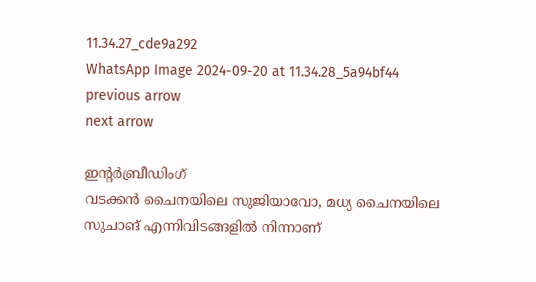11.34.27_cde9a292
WhatsApp Image 2024-09-20 at 11.34.28_5a94bf44
previous arrow
next arrow

ഇന്‍റർബ്രീഡിംഗ്
വടക്കൻ ചൈനയിലെ സുജിയാവോ, മധ്യ ചൈനയിലെ സുചാങ് എന്നിവിടങ്ങളിൽ നിന്നാണ്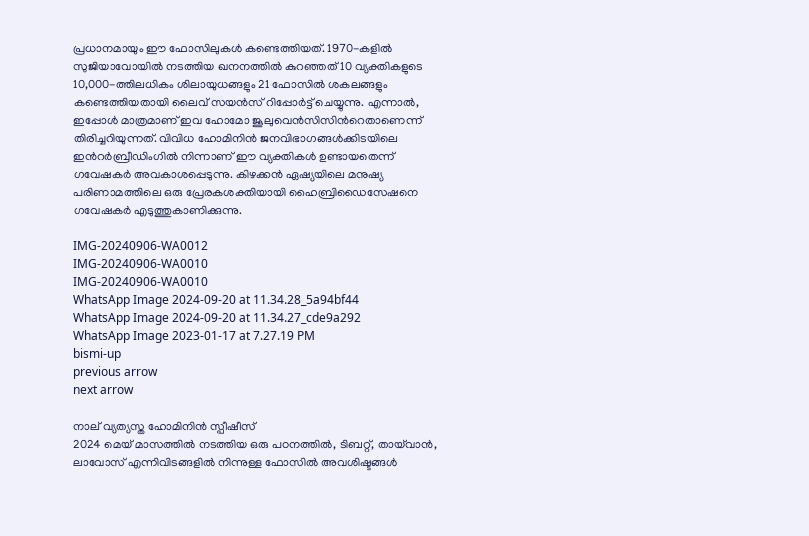പ്രധാനമായും ഈ ഫോസിലുകൾ കണ്ടെത്തിയത്. 1970-കളിൽ സുജിയാവോയിൽ നടത്തിയ ഖനനത്തിൽ കുറഞ്ഞത് 10 വ്യക്തികളുടെ 10,000-ത്തിലധികം ശിലായുധങ്ങളും 21 ഫോസിൽ ശകലങ്ങളും കണ്ടെത്തിയതായി ലൈവ് സയൻസ് റിപ്പോര്‍ട്ട് ചെയ്യുന്നു. എന്നാൽ, ഇപ്പോൾ മാത്രമാണ് ഇവ ഹോമോ ജൂലുവെൻസിസിന്‍റെതാണെന്ന് തിരിച്ചറിയുന്നത്. വിവിധ ഹോമിനിൻ ജനവിഭാഗങ്ങൾക്കിടയിലെ ഇന്‍റർബ്രീഡിംഗിൽ നിന്നാണ് ഈ വ്യക്തികൾ ഉണ്ടായതെന്ന് ഗവേഷകർ അവകാശപ്പെടുന്നു. കിഴക്കൻ ഏഷ്യയിലെ മനുഷ്യ പരിണാമത്തിലെ ഒരു പ്രേരകശക്തിയായി ഹൈബ്രിഡൈസേഷനെ ഗവേഷകർ എടുത്തുകാണിക്കുന്നു.

IMG-20240906-WA0012
IMG-20240906-WA0010
IMG-20240906-WA0010
WhatsApp Image 2024-09-20 at 11.34.28_5a94bf44
WhatsApp Image 2024-09-20 at 11.34.27_cde9a292
WhatsApp Image 2023-01-17 at 7.27.19 PM
bismi-up
previous arrow
next arrow

നാല് വ്യത്യസ്ത ഹോമിനിൻ സ്പീഷീസ്
2024 മെയ് മാസത്തിൽ നടത്തിയ ഒരു പഠനത്തിൽ, ടിബറ്റ്, തായ്‌വാൻ, ലാവോസ് എന്നിവിടങ്ങളിൽ നിന്നുള്ള ഫോസിൽ അവശിഷ്ടങ്ങൾ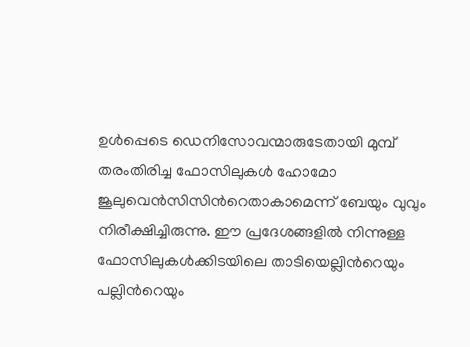ഉൾപ്പെടെ ഡെനിസോവന്മാരുടേതായി മുമ്പ് തരംതിരിച്ച ഫോസിലുകൾ ഹോമോ ജൂലുവെൻസിസിന്‍റെതാകാമെന്ന് ബേയും വുവും നിരീക്ഷിച്ചിരുന്നു. ഈ പ്രദേശങ്ങളിൽ നിന്നുള്ള ഫോസിലുകൾക്കിടയിലെ താടിയെല്ലിന്‍റെയും പല്ലിന്‍റെയും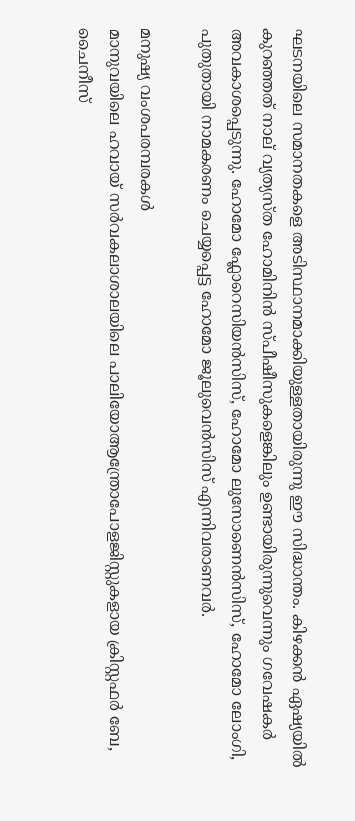ഘടനയിലെ സമാനതകളെ അടിസ്ഥാനമാക്കിയുള്ളതായിരുന്നു ഈ സിദ്ധാന്തം. കിഴക്കൻ ഏഷ്യയിൽ കുറഞ്ഞത് നാല് വ്യത്യസ്ത ഹോമിനിൻ സ്പീഷീസുകളെങ്കിലും ഉണ്ടായിരുന്നുവെന്നും ഗവേഷകർ അവകാശപ്പെടുന്നു. ഹോമോ ഫ്ലോറെസിയൻസിസ്, ഹോമോ ലുസോണെൻസിസ്, ഹോമോ ലോംഗി, പുതുതായി നാമകരണം ചെയ്യപ്പെട്ട ഹോമോ ജൂലുവെൻസിസ് എന്നിവരാണവർ.

മനുഷ്യ വംശപരമ്പരകൾ
മാനുവയിലെ ഹവായ് സർവകലാശാലയിലെ പാലിയോആന്ത്രോപോളജിസ്റ്റുകളായ ക്രിസ്റ്റഫർ ബേ, ചൈനീസ്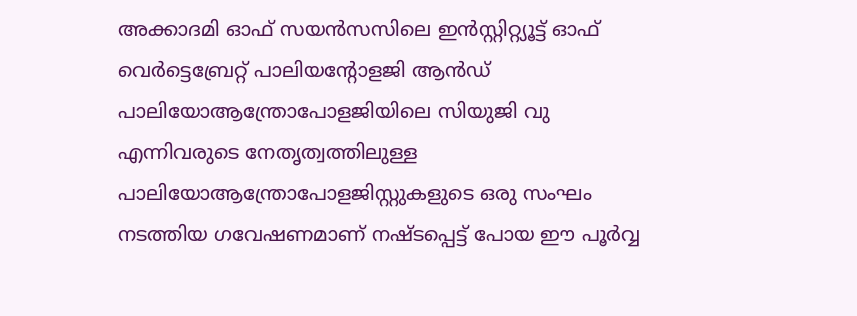അക്കാദമി ഓഫ് സയൻസസിലെ ഇൻസ്റ്റിറ്റ്യൂട്ട് ഓഫ് വെർട്ടെബ്രേറ്റ് പാലിയന്റോളജി ആൻഡ് പാലിയോആന്ത്രോപോളജിയിലെ സിയുജി വു എന്നിവരുടെ നേതൃത്വത്തിലുള്ള പാലിയോആന്ത്രോപോളജിസ്റ്റുകളുടെ ഒരു സംഘം നടത്തിയ ഗവേഷണമാണ് നഷ്ടപ്പെട്ട് പോയ ഈ പൂർവ്വ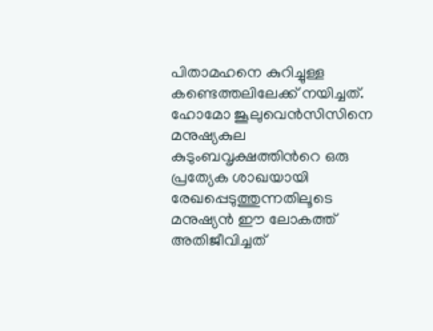പിതാമഹനെ കുറിച്ചുള്ള കണ്ടെത്തലിലേക്ക് നയിച്ചത്. ഹോമോ ജൂലുവെൻസിസിനെ മനുഷ്യകുല കുടുംബവൃക്ഷത്തിന്‍റെ ഒരു പ്രത്യേക ശാഖയായി രേഖപ്പെടുത്തുന്നതിലൂടെ മനുഷ്യൻ ഈ ലോകത്ത് അതിജീവിച്ചത്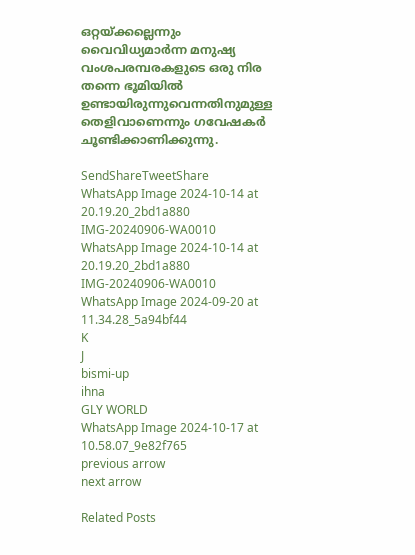ഒറ്റയ്ക്കല്ലെന്നും വൈവിധ്യമാർന്ന മനുഷ്യ വംശപരമ്പരകളുടെ ഒരു നിര തന്നെ ഭൂമിയിൽ ഉണ്ടായിരുന്നുവെന്നതിനുമുള്ള തെളിവാണെന്നും ഗവേഷകർ ചൂണ്ടിക്കാണിക്കുന്നു.

SendShareTweetShare
WhatsApp Image 2024-10-14 at 20.19.20_2bd1a880
IMG-20240906-WA0010
WhatsApp Image 2024-10-14 at 20.19.20_2bd1a880
IMG-20240906-WA0010
WhatsApp Image 2024-09-20 at 11.34.28_5a94bf44
K
J
bismi-up
ihna
GLY WORLD
WhatsApp Image 2024-10-17 at 10.58.07_9e82f765
previous arrow
next arrow

Related Posts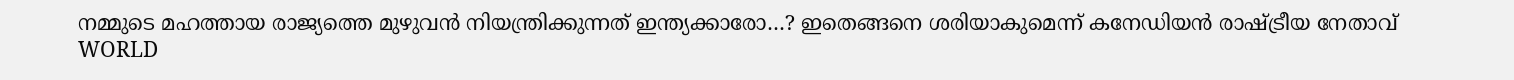നമ്മുടെ മഹത്തായ രാജ്യത്തെ മുഴുവൻ നിയന്ത്രിക്കുന്നത് ഇന്ത്യക്കാരോ…? ഇതെങ്ങനെ ശരിയാകുമെന്ന് കനേഡിയൻ രാഷ്ട്രീയ നേതാവ്
WORLD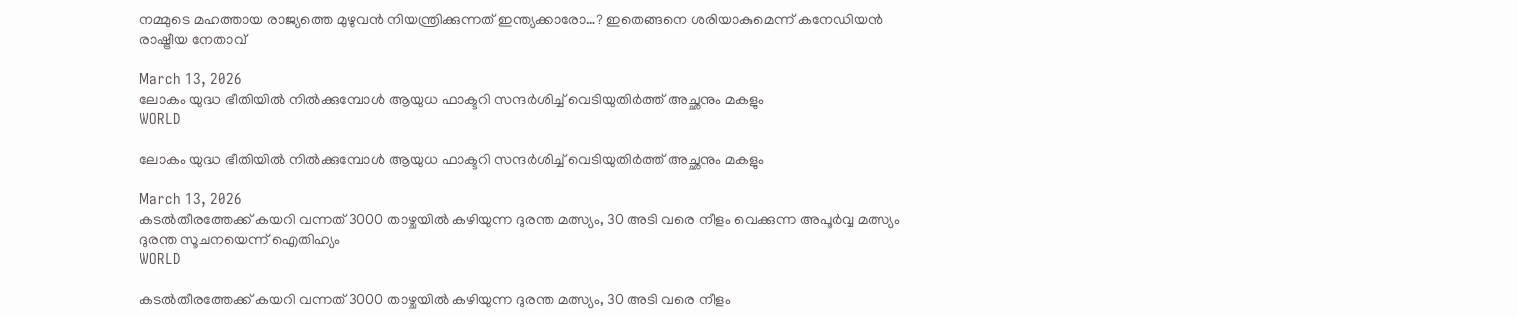നമ്മുടെ മഹത്തായ രാജ്യത്തെ മുഴുവൻ നിയന്ത്രിക്കുന്നത് ഇന്ത്യക്കാരോ…? ഇതെങ്ങനെ ശരിയാകുമെന്ന് കനേഡിയൻ രാഷ്ട്രീയ നേതാവ്

March 13, 2026
ലോകം യുദ്ധ ഭീതിയില്‍ നില്‍ക്കുമ്പോള്‍ ആയുധ ഫാക്ടറി സന്ദർശിച്ച് വെടിയുതിർത്ത് അച്ഛനും മകളും
WORLD

ലോകം യുദ്ധ ഭീതിയില്‍ നില്‍ക്കുമ്പോള്‍ ആയുധ ഫാക്ടറി സന്ദർശിച്ച് വെടിയുതിർത്ത് അച്ഛനും മകളും

March 13, 2026
കടൽതീരത്തേക്ക് കയറി വന്നത് 3000 താഴ്ചയിൽ കഴിയുന്ന ദുരന്ത മത്സ്യം, 30 അടി വരെ നീളം വെക്കുന്ന അപൂർവ്വ മത്സ്യം ദുരന്ത സൂചനയെന്ന് ഐതിഹ്യം
WORLD

കടൽതീരത്തേക്ക് കയറി വന്നത് 3000 താഴ്ചയിൽ കഴിയുന്ന ദുരന്ത മത്സ്യം, 30 അടി വരെ നീളം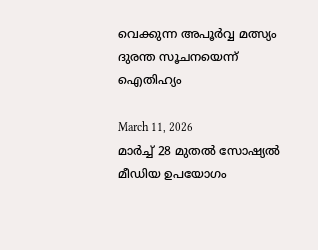വെക്കുന്ന അപൂർവ്വ മത്സ്യം ദുരന്ത സൂചനയെന്ന് ഐതിഹ്യം

March 11, 2026
മാർച്ച് 28 മുതൽ സോഷ്യൽ മീഡിയ ഉപയോഗം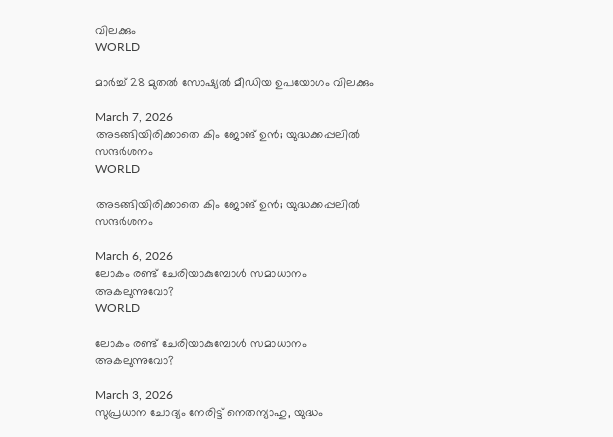വിലക്കും
WORLD

മാർച്ച് 28 മുതൽ സോഷ്യൽ മീഡിയ ഉപയോഗം വിലക്കും

March 7, 2026
അടങ്ങിയിരിക്കാതെ കിം ജോങ് ഉൻ; യുദ്ധക്കപ്പലിൽ സന്ദർശനം
WORLD

അടങ്ങിയിരിക്കാതെ കിം ജോങ് ഉൻ; യുദ്ധക്കപ്പലിൽ സന്ദർശനം

March 6, 2026
ലോകം രണ്ട് ചേരിയാകുമ്പോൾ സമാധാനം അകലുന്നുവോ?
WORLD

ലോകം രണ്ട് ചേരിയാകുമ്പോൾ സമാധാനം അകലുന്നുവോ?

March 3, 2026
സുപ്രധാന ചോദ്യം നേരിട്ട് നെതന്യാഹു, യുദ്ധം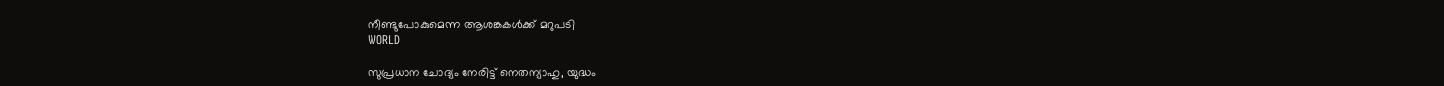നീണ്ടുപോകുമെന്ന ആശങ്കകൾക്ക് മറുപടി
WORLD

സുപ്രധാന ചോദ്യം നേരിട്ട് നെതന്യാഹു, യുദ്ധം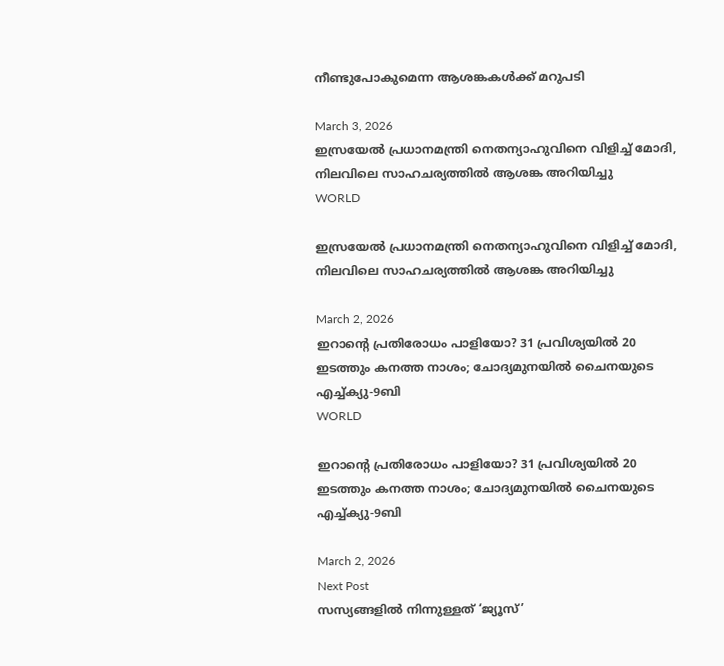നീണ്ടുപോകുമെന്ന ആശങ്കകൾക്ക് മറുപടി

March 3, 2026
ഇസ്രയേൽ പ്രധാനമന്ത്രി നെതന്യാഹുവിനെ വിളിച്ച് മോദി, നിലവിലെ സാഹചര്യത്തിൽ ആശങ്ക അറിയിച്ചു
WORLD

ഇസ്രയേൽ പ്രധാനമന്ത്രി നെതന്യാഹുവിനെ വിളിച്ച് മോദി, നിലവിലെ സാഹചര്യത്തിൽ ആശങ്ക അറിയിച്ചു

March 2, 2026
ഇറാന്‍റെ പ്രതിരോധം പാളിയോ? 31 പ്രവിശ്യയിൽ 20 ഇടത്തും കനത്ത നാശം; ചോദ്യമുനയിൽ ചൈനയുടെ എച്ച്ക്യു-9ബി
WORLD

ഇറാന്‍റെ പ്രതിരോധം പാളിയോ? 31 പ്രവിശ്യയിൽ 20 ഇടത്തും കനത്ത നാശം; ചോദ്യമുനയിൽ ചൈനയുടെ എച്ച്ക്യു-9ബി

March 2, 2026
Next Post
സസ്യങ്ങളിൽ നിന്നുള്ളത് ‘ജ്യൂസ്’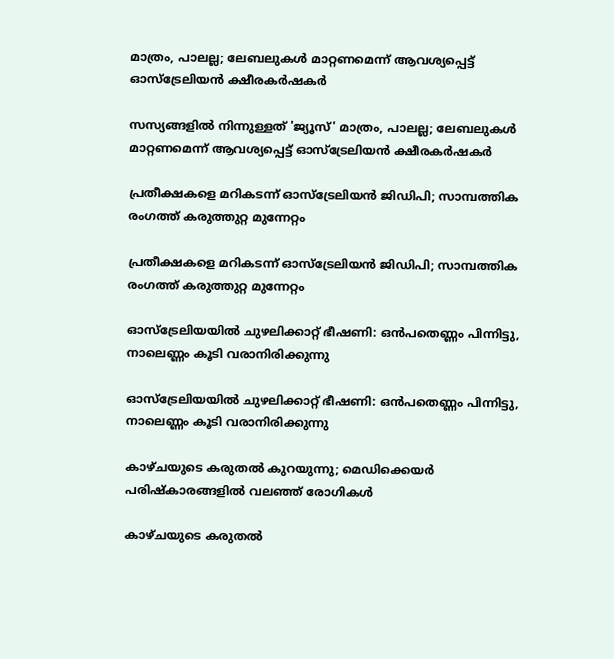മാത്രം, പാലല്ല; ലേബലുകൾ മാറ്റണമെന്ന് ആവശ്യപ്പെട്ട് ഓസ്‌ട്രേലിയൻ ക്ഷീരകർഷകർ

സസ്യങ്ങളിൽ നിന്നുള്ളത് 'ജ്യൂസ്' മാത്രം, പാലല്ല; ലേബലുകൾ മാറ്റണമെന്ന് ആവശ്യപ്പെട്ട് ഓസ്‌ട്രേലിയൻ ക്ഷീരകർഷകർ

പ്രതീക്ഷകളെ മറികടന്ന് ഓസ്‌ട്രേലിയൻ ജിഡിപി; സാമ്പത്തിക രംഗത്ത് കരുത്തുറ്റ മുന്നേറ്റം

പ്രതീക്ഷകളെ മറികടന്ന് ഓസ്‌ട്രേലിയൻ ജിഡിപി; സാമ്പത്തിക രംഗത്ത് കരുത്തുറ്റ മുന്നേറ്റം

ഓസ്‌ട്രേലിയയിൽ ചുഴലിക്കാറ്റ് ഭീഷണി: ഒൻപതെണ്ണം പിന്നിട്ടു, നാലെണ്ണം കൂടി വരാനിരിക്കുന്നു

ഓസ്‌ട്രേലിയയിൽ ചുഴലിക്കാറ്റ് ഭീഷണി: ഒൻപതെണ്ണം പിന്നിട്ടു, നാലെണ്ണം കൂടി വരാനിരിക്കുന്നു

കാഴ്ചയുടെ കരുതൽ കുറയുന്നു; മെഡിക്കെയർ പരിഷ്കാരങ്ങളിൽ വലഞ്ഞ് രോഗികൾ

കാഴ്ചയുടെ കരുതൽ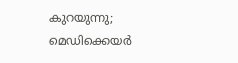കുറയുന്നു; മെഡിക്കെയർ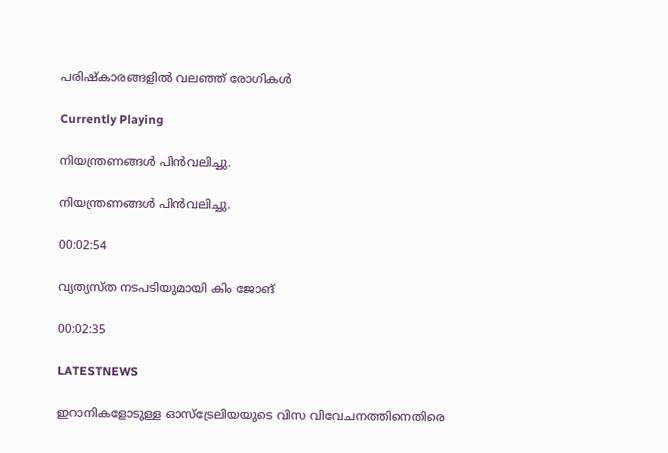പരിഷ്കാരങ്ങളിൽ വലഞ്ഞ് രോഗികൾ

Currently Playing

നിയന്ത്രണങ്ങള്‍ പിന്‍വലിച്ചു.

നിയന്ത്രണങ്ങള്‍ പിന്‍വലിച്ചു.

00:02:54

വ്യത്യസ്ത നടപടിയുമായി കിം ജോങ്

00:02:35

LATESTNEWS

ഇറാനികളോടുള്ള ഓസ്‌ട്രേലിയയുടെ വിസ വിവേചനത്തിനെതിരെ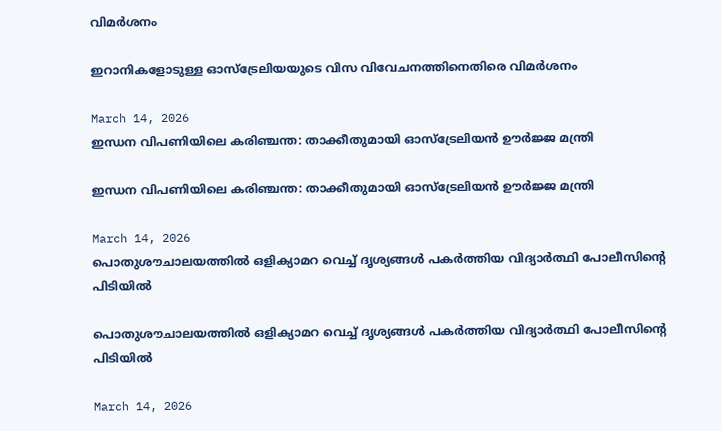വിമർശനം

ഇറാനികളോടുള്ള ഓസ്‌ട്രേലിയയുടെ വിസ വിവേചനത്തിനെതിരെ വിമർശനം

March 14, 2026
ഇന്ധന വിപണിയിലെ കരിഞ്ചന്ത: താക്കീതുമായി ഓസ്‌ട്രേലിയൻ ഊർജ്ജ മന്ത്രി

ഇന്ധന വിപണിയിലെ കരിഞ്ചന്ത: താക്കീതുമായി ഓസ്‌ട്രേലിയൻ ഊർജ്ജ മന്ത്രി

March 14, 2026
പൊതുശൗചാലയത്തിൽ ഒളിക്യാമറ വെച്ച് ദൃശ്യങ്ങൾ പകർത്തിയ വിദ്യാർത്ഥി പോലീസിന്റെ പിടിയിൽ

പൊതുശൗചാലയത്തിൽ ഒളിക്യാമറ വെച്ച് ദൃശ്യങ്ങൾ പകർത്തിയ വിദ്യാർത്ഥി പോലീസിന്റെ പിടിയിൽ

March 14, 2026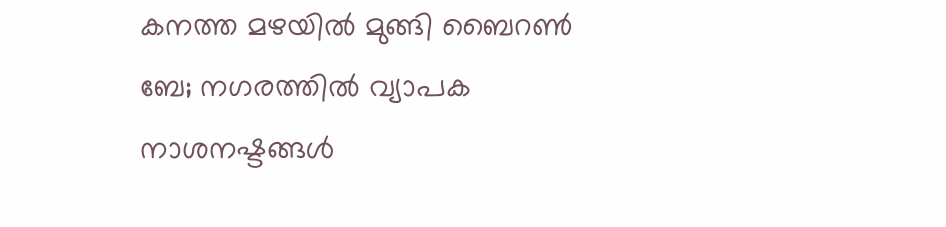കനത്ത മഴയിൽ മുങ്ങി ബൈറൺ ബേ; നഗരത്തിൽ വ്യാപക നാശനഷ്ടങ്ങൾ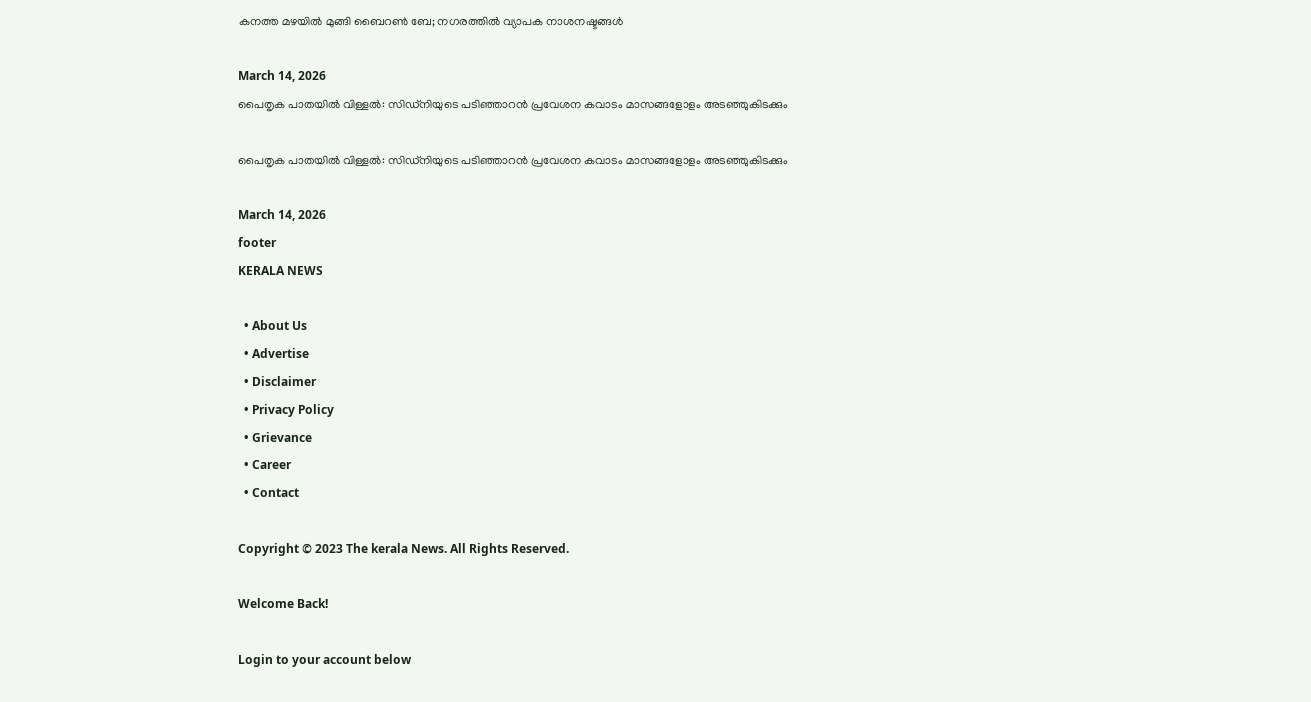കനത്ത മഴയിൽ മുങ്ങി ബൈറൺ ബേ; നഗരത്തിൽ വ്യാപക നാശനഷ്ടങ്ങൾ

March 14, 2026
പൈതൃക പാതയിൽ വിള്ളൽ: സിഡ്‌നിയുടെ പടിഞ്ഞാറൻ പ്രവേശന കവാടം മാസങ്ങളോളം അടഞ്ഞുകിടക്കും

പൈതൃക പാതയിൽ വിള്ളൽ: സിഡ്‌നിയുടെ പടിഞ്ഞാറൻ പ്രവേശന കവാടം മാസങ്ങളോളം അടഞ്ഞുകിടക്കും

March 14, 2026
footer
KERALA NEWS

  • About Us
  • Advertise
  • Disclaimer
  • Privacy Policy
  • Grievance
  • Career
  • Contact

Copyright © 2023 The kerala News. All Rights Reserved.

Welcome Back!

Login to your account below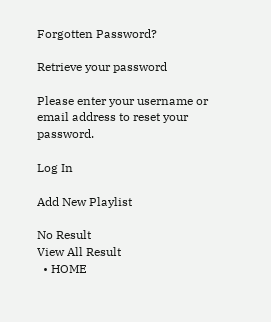Forgotten Password?

Retrieve your password

Please enter your username or email address to reset your password.

Log In

Add New Playlist

No Result
View All Result
  • HOME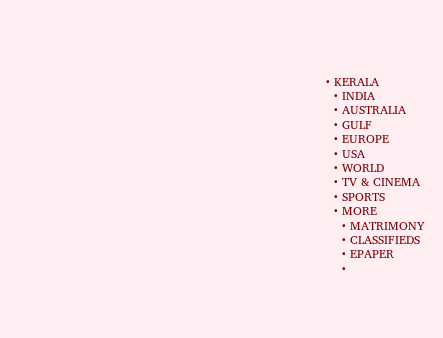• KERALA
  • INDIA
  • AUSTRALIA
  • GULF
  • EUROPE
  • USA
  • WORLD
  • TV & CINEMA
  • SPORTS
  • MORE
    • MATRIMONY
    • CLASSIFIEDS
    • EPAPER
    •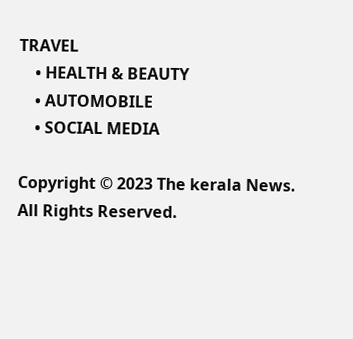TRAVEL
    • HEALTH & BEAUTY
    • AUTOMOBILE
    • SOCIAL MEDIA

Copyright © 2023 The kerala News. All Rights Reserved.